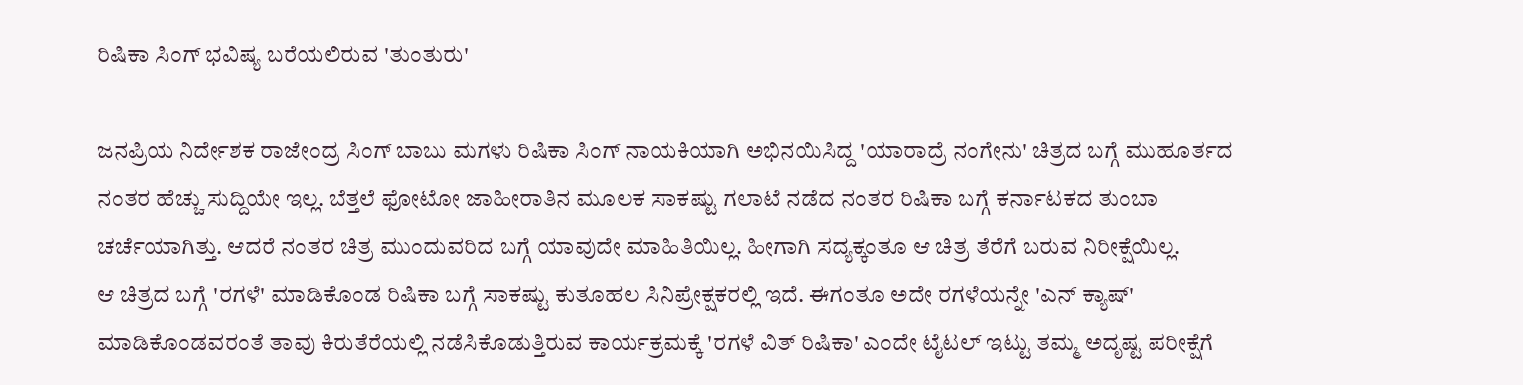ರಿಷಿಕಾ ಸಿಂಗ್ ಭವಿಷ್ಯ ಬರೆಯಲಿರುವ 'ತುಂತುರು'

ಜನಪ್ರಿಯ ನಿರ್ದೇಶಕ ರಾಜೇಂದ್ರ ಸಿಂಗ್ ಬಾಬು ಮಗಳು ರಿಷಿಕಾ ಸಿಂಗ್ ನಾಯಕಿಯಾಗಿ ಅಭಿನಯಿಸಿದ್ದ 'ಯಾರಾದ್ರೆ ನಂಗೇನು' ಚಿತ್ರದ ಬಗ್ಗೆ ಮುಹೂರ್ತದ ನಂತರ ಹೆಚ್ಚು ಸುದ್ದಿಯೇ ಇಲ್ಲ. ಬೆತ್ತಲೆ ಫೋಟೋ ಜಾಹೀರಾತಿನ ಮೂಲಕ ಸಾಕಷ್ಟು ಗಲಾಟೆ ನಡೆದ ನಂತರ ರಿಷಿಕಾ ಬಗ್ಗೆ ಕರ್ನಾಟಕದ ತುಂಬಾ ಚರ್ಚೆಯಾಗಿತ್ತು. ಆದರೆ ನಂತರ ಚಿತ್ರ ಮುಂದುವರಿದ ಬಗ್ಗೆ ಯಾವುದೇ ಮಾಹಿತಿಯಿಲ್ಲ. ಹೀಗಾಗಿ ಸದ್ಯಕ್ಕಂತೂ ಆ ಚಿತ್ರ ತೆರೆಗೆ ಬರುವ ನಿರೀಕ್ಷೆಯಿಲ್ಲ.
ಆ ಚಿತ್ರದ ಬಗ್ಗೆ 'ರಗಳೆ' ಮಾಡಿಕೊಂಡ ರಿಷಿಕಾ ಬಗ್ಗೆ ಸಾಕಷ್ಟು ಕುತೂಹಲ ಸಿನಿಪ್ರೇಕ್ಷಕರಲ್ಲಿ ಇದೆ. ಈಗಂತೂ ಅದೇ ರಗಳೆಯನ್ನೇ 'ಎನ್ ಕ್ಯಾಷ್' ಮಾಡಿಕೊಂಡವರಂತೆ ತಾವು ಕಿರುತೆರೆಯಲ್ಲಿ ನಡೆಸಿಕೊಡುತ್ತಿರುವ ಕಾರ್ಯಕ್ರಮಕ್ಕೆ 'ರಗಳೆ ವಿತ್ ರಿಷಿಕಾ' ಎಂದೇ ಟೈಟಲ್ ಇಟ್ಟು ತಮ್ಮ ಅದೃಷ್ಟ ಪರೀಕ್ಷೆಗೆ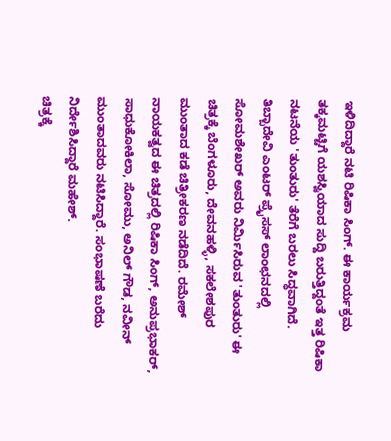ಇಳಿದಿದ್ದಾರೆ ನಟಿ ರಿಷಿಕಾ ಸಿಂಗ್. ಈ ಕಾರ್ಯಕ್ರಮ ತಕ್ಕಮಟ್ಟಿಗೆ ಯಶಸ್ವಿಯಾದ ಸುದ್ದಿ ಬರುತ್ತಿದ್ದಂತೆ ಇತ್ತ ರಿಷಿಕಾ ನಟನೆಯ 'ತುಂತುರು' ತೆರೆಗೆ ಬರಲು ಸಿದ್ಧವಾಗಿದೆ.
ತಿಬ್ಬಾದೇವಿ ಎಂಟರ್ ಪ್ರೈಸಸ್ ಲಾಂಛನದಲ್ಲಿ ಸೋಮಶೇಖರ್ ಅವರು ನಿರ್ಮಿಸಿರುವ 'ತುಂತುರು' ಈ ಚಿತ್ರಕ್ಕೆ ಬೆಂಗಳೂರು, ದೇವನಹಳ್ಳಿ, ಸಕಲೇಶಪುರ ಮುಂತಾದ ಕಡೆ ಚಿತ್ರೀಕರಣ ನಡೆದಿದೆ. ರಮೇಶ್ ನಾಯಕತ್ವದ ಈ ಚಿತ್ರದಲ್ಲಿ ರಿಷಿಕಾ ಸಿಂಗ್, ಅನುಪ್ರಭಾಕರ್, ಸಾಧುಕೋಕಿಲಾ, ಸೋಮು, ಅನಿಲ್ ಗೌಡ, ನವೀನ್ ಮುಂತಾದವರು ನಟಿಸಿದ್ದಾರೆ. ಸಂಭಾಷಣೆ ಬರೆದು ನಿರ್ದೇಶಿಸಿದ್ದಾರೆ ಮಹೇಶ್.
ಚಿತ್ರಕ್ಕೆ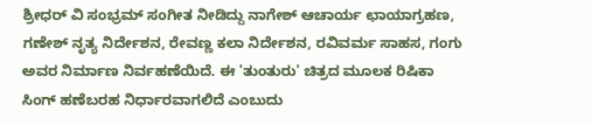ಶ್ರೀಧರ್ ವಿ ಸಂಭ್ರಮ್ ಸಂಗೀತ ನೀಡಿದ್ದು ನಾಗೇಶ್ ಆಚಾರ್ಯ ಛಾಯಾಗ್ರಹಣ, ಗಣೇಶ್ ನೃತ್ಯ ನಿರ್ದೇಶನ, ರೇವಣ್ಣ ಕಲಾ ನಿರ್ದೇಶನ, ರವಿವರ್ಮ ಸಾಹಸ, ಗಂಗು ಅವರ ನಿರ್ಮಾಣ ನಿರ್ವಹಣೆಯಿದೆ. ಈ 'ತುಂತುರು' ಚಿತ್ರದ ಮೂಲಕ ರಿಷಿಕಾ ಸಿಂಗ್ ಹಣೆಬರಹ ನಿರ್ಧಾರವಾಗಲಿದೆ ಎಂಬುದು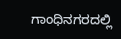ಗಾಂಧಿನಗರದಲ್ಲಿ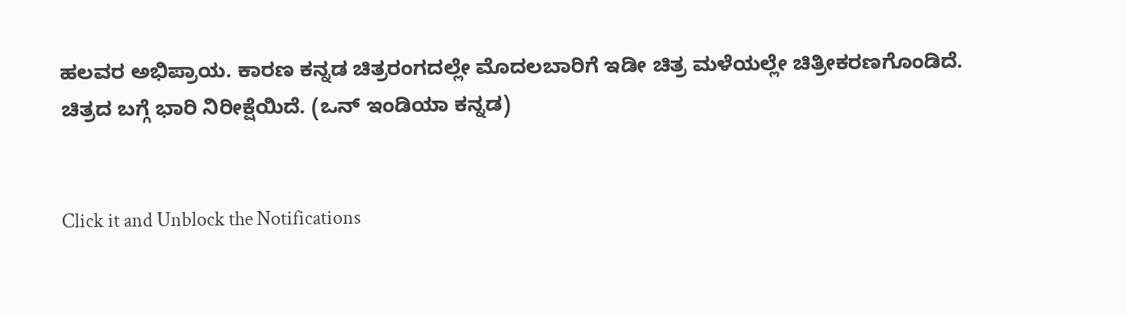ಹಲವರ ಅಭಿಪ್ರಾಯ. ಕಾರಣ ಕನ್ನಡ ಚಿತ್ರರಂಗದಲ್ಲೇ ಮೊದಲಬಾರಿಗೆ ಇಡೀ ಚಿತ್ರ ಮಳೆಯಲ್ಲೇ ಚಿತ್ರೀಕರಣಗೊಂಡಿದೆ. ಚಿತ್ರದ ಬಗ್ಗೆ ಭಾರಿ ನಿರೀಕ್ಷೆಯಿದೆ. (ಒನ್ ಇಂಡಿಯಾ ಕನ್ನಡ)


Click it and Unblock the Notifications